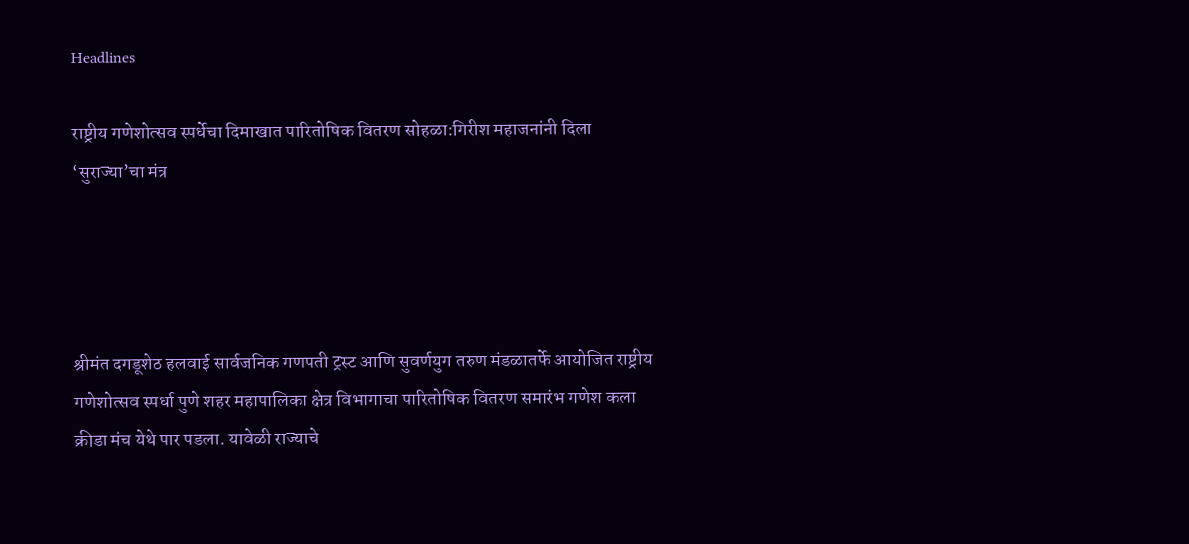Headlines

राष्ट्रीय गणेशोत्सव स्पर्धेचा दिमाखात पारितोषिक वितरण सोहळा:गिरीश महाजनांनी दिला ‘सुराज्या’चा मंत्र




श्रीमंत दगडूशेठ हलवाई सार्वजनिक गणपती ट्रस्ट आणि सुवर्णयुग तरुण मंडळातर्फे आयोजित राष्ट्रीय गणेशोत्सव स्पर्धा पुणे शहर महापालिका क्षेत्र विभागाचा पारितोषिक वितरण समारंभ गणेश कला क्रीडा मंच येथे पार पडला. यावेळी राज्याचे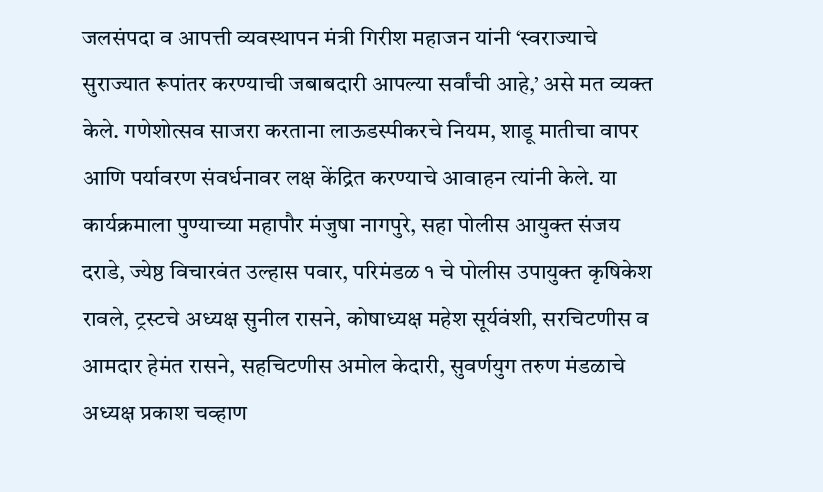जलसंपदा व आपत्ती व्यवस्थापन मंत्री गिरीश महाजन यांनी ‘स्वराज्याचे सुराज्यात रूपांतर करण्याची जबाबदारी आपल्या सर्वांची आहे,’ असे मत व्यक्त केले. गणेशोत्सव साजरा करताना लाऊडस्पीकरचे नियम, शाडू मातीचा वापर आणि पर्यावरण संवर्धनावर लक्ष केंद्रित करण्याचे आवाहन त्यांनी केले. या कार्यक्रमाला पुण्याच्या महापौर मंजुषा नागपुरे, सहा पोलीस आयुक्त संजय दराडे, ज्येष्ठ विचारवंत उल्हास पवार, परिमंडळ १ चे पोलीस उपायुक्त कृषिकेश रावले, ट्रस्टचे अध्यक्ष सुनील रासने, कोषाध्यक्ष महेश सूर्यवंशी, सरचिटणीस व आमदार हेमंत रासने, सहचिटणीस अमोल केदारी, सुवर्णयुग तरुण मंडळाचे अध्यक्ष प्रकाश चव्हाण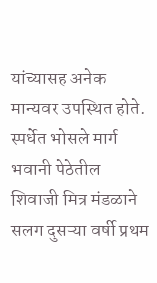यांच्यासह अनेक मान्यवर उपस्थित होते. स्पर्धेत भोसले मार्ग भवानी पेठेतील शिवाजी मित्र मंडळाने सलग दुसऱ्या वर्षी प्रथम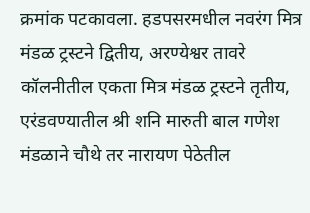क्रमांक पटकावला. हडपसरमधील नवरंग मित्र मंडळ ट्रस्टने द्वितीय, अरण्येश्वर तावरे कॉलनीतील एकता मित्र मंडळ ट्रस्टने तृतीय, एरंडवण्यातील श्री शनि मारुती बाल गणेश मंडळाने चौथे तर नारायण पेठेतील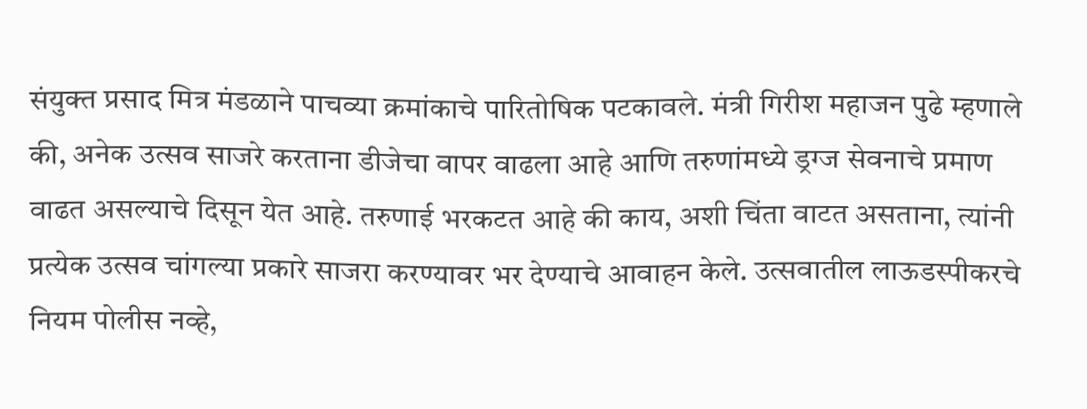संयुक्त प्रसाद मित्र मंडळाने पाचव्या क्रमांकाचे पारितोषिक पटकावले. मंत्री गिरीश महाजन पुढे म्हणाले की, अनेक उत्सव साजरे करताना डीजेचा वापर वाढला आहे आणि तरुणांमध्ये ड्रग्ज सेवनाचे प्रमाण वाढत असल्याचे दिसून येत आहे. तरुणाई भरकटत आहे की काय, अशी चिंता वाटत असताना, त्यांनी प्रत्येक उत्सव चांगल्या प्रकारे साजरा करण्यावर भर देण्याचे आवाहन केले. उत्सवातील लाऊडस्पीकरचे नियम पोलीस नव्हे,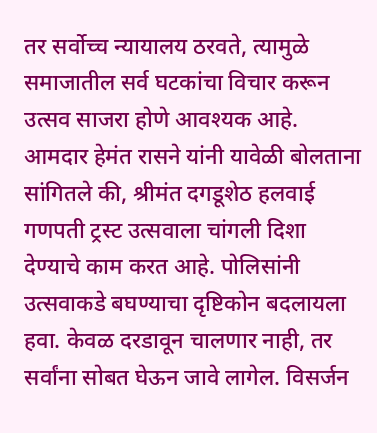तर सर्वोच्च न्यायालय ठरवते, त्यामुळे समाजातील सर्व घटकांचा विचार करून उत्सव साजरा होणे आवश्यक आहे. आमदार हेमंत रासने यांनी यावेळी बोलताना सांगितले की, श्रीमंत दगडूशेठ हलवाई गणपती ट्रस्ट उत्सवाला चांगली दिशा देण्याचे काम करत आहे. पोलिसांनी उत्सवाकडे बघण्याचा दृष्टिकोन बदलायला हवा. केवळ दरडावून चालणार नाही, तर सर्वांना सोबत घेऊन जावे लागेल. विसर्जन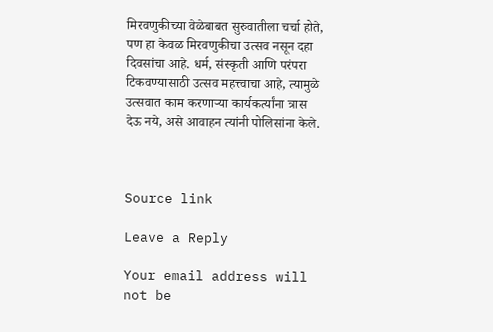मिरवणुकीच्या वेळेबाबत सुरुवातीला चर्चा होते, पण हा केवळ मिरवणुकीचा उत्सव नसून दहा दिवसांचा आहे. धर्म, संस्कृती आणि परंपरा टिकवण्यासाठी उत्सव महत्त्वाचा आहे, त्यामुळे उत्सवात काम करणाऱ्या कार्यकर्त्यांना त्रास देऊ नये, असे आवाहन त्यांनी पोलिसांना केले.



Source link

Leave a Reply

Your email address will not be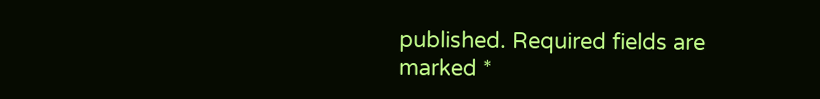published. Required fields are marked *